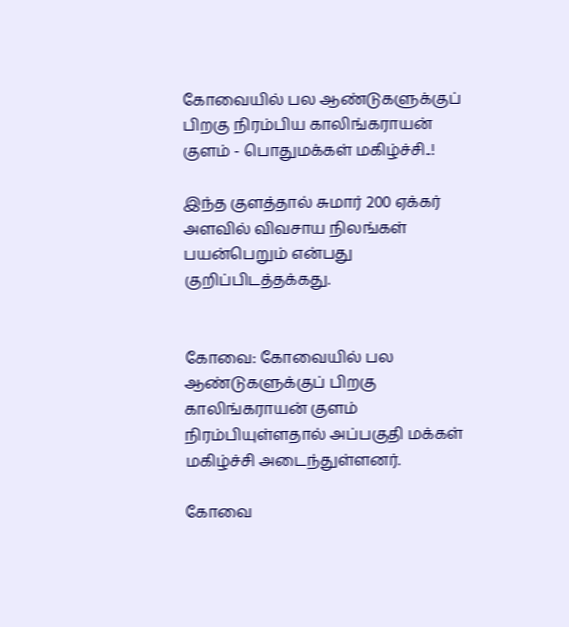கோவையில் பல ஆண்டுகளுக்குப் பிறகு நிரம்பிய காலிங்கராயன் குளம் - பொதுமக்கள் மகிழ்ச்சி..!

இந்த குளத்தால் சுமார் 200 ஏக்கர் அளவில் விவசாய நிலங்கள் பயன்பெறும் என்பது குறிப்பிடத்தக்கது.


கோவை: கோவையில் பல ஆண்டுகளுக்குப் பிறகு காலிங்கராயன் குளம் நிரம்பியுள்ளதால் அப்பகுதி மக்கள் மகிழ்ச்சி அடைந்துள்ளனர்.

கோவை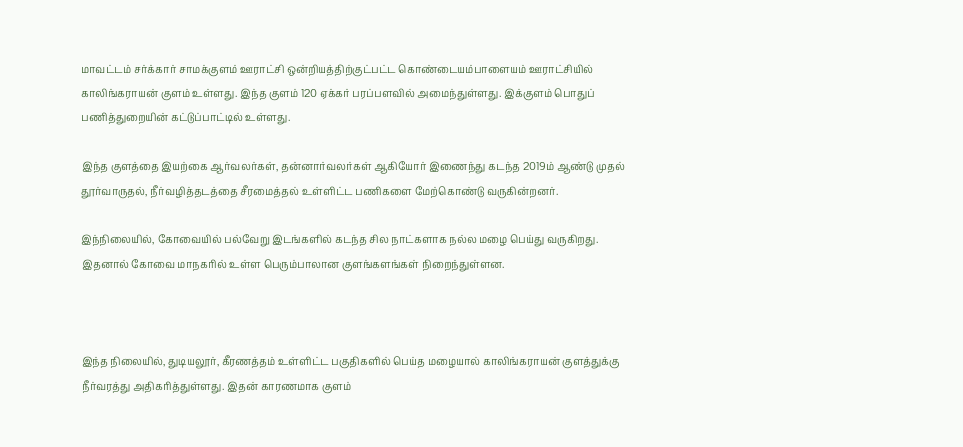மாவட்டம் சர்க்கார் சாமக்குளம் ஊராட்சி ஒன்றியத்திற்குட்பட்ட கொண்டையம்பாளையம் ஊராட்சியில் காலிங்கராயன் குளம் உள்ளது. இந்த குளம் 120 ஏக்கர் பரப்பளவில் அமைந்துள்ளது. இக்குளம் பொதுப் பணித்துறையின் கட்டுப்பாட்டில் உள்ளது.

இந்த குளத்தை இயற்கை ஆர்வலர்கள், தன்னார்வலர்கள் ஆகியோர் இணைந்து கடந்த 2019ம் ஆண்டு முதல் தூர்வாருதல், நீர்வழித்தடத்தை சீரமைத்தல் உள்ளிட்ட பணிகளை மேற்கொண்டு வருகின்றனர்.

இந்நிலையில், கோவையில் பல்வேறு இடங்களில் கடந்த சில நாட்களாக நல்ல மழை பெய்து வருகிறது. இதனால் கோவை மாநகரில் உள்ள பெரும்பாலான குளங்களங்கள் நிறைந்துள்ளன.



இந்த நிலையில், துடியலூர், கீரணத்தம் உள்ளிட்ட பகுதிகளில் பெய்த மழையால் காலிங்கராயன் குளத்துக்கு நீர்வரத்து அதிகரித்துள்ளது. இதன் காரணமாக குளம்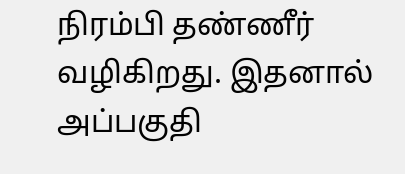நிரம்பி தண்ணீர் வழிகிறது. இதனால் அப்பகுதி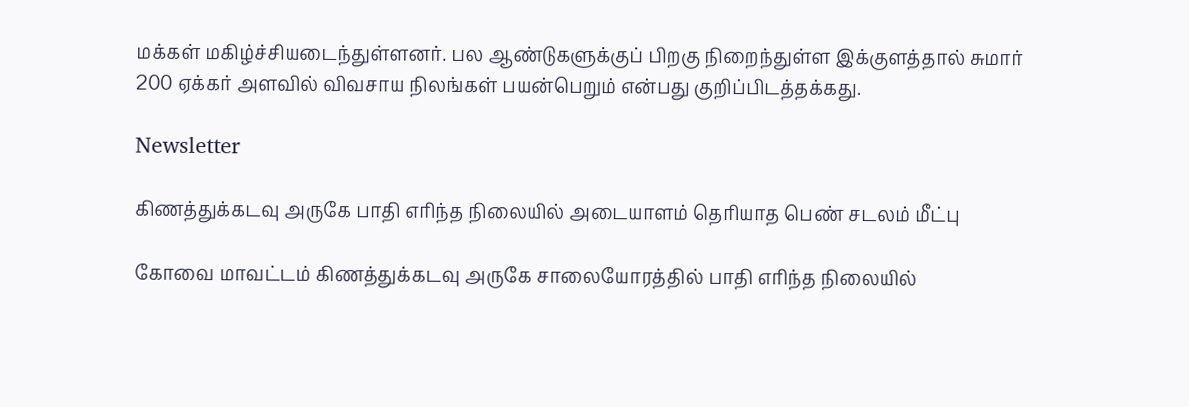மக்கள் மகிழ்ச்சியடைந்துள்ளனர். பல ஆண்டுகளுக்குப் பிறகு நிறைந்துள்ள இக்குளத்தால் சுமார் 200 ஏக்கர் அளவில் விவசாய நிலங்கள் பயன்பெறும் என்பது குறிப்பிடத்தக்கது.

Newsletter

கிணத்துக்கடவு அருகே பாதி எரிந்த நிலையில் அடையாளம் தெரியாத பெண் சடலம் மீட்பு

கோவை மாவட்டம் கிணத்துக்கடவு அருகே சாலையோரத்தில் பாதி எரிந்த நிலையில்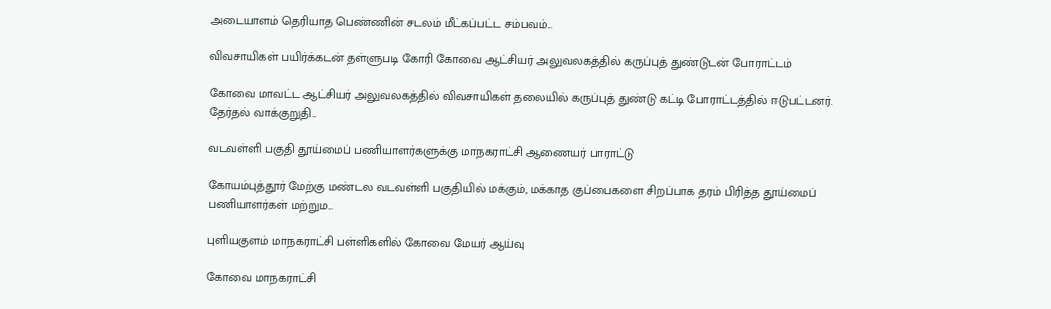அடையாளம் தெரியாத பெண்ணின் சடலம் மீட்கப்பட்ட சம்பவம்...

விவசாயிகள் பயிர்க்கடன் தள்ளுபடி கோரி கோவை ஆட்சியர் அலுவலகத்தில் கருப்புத் துண்டுடன் போராட்டம்

கோவை மாவட்ட ஆட்சியர் அலுவலகத்தில் விவசாயிகள் தலையில் கருப்புத் துண்டு கட்டி போராட்டத்தில் ஈடுபட்டனர். தேர்தல் வாக்குறுதி...

வடவள்ளி பகுதி தூய்மைப் பணியாளர்களுக்கு மாநகராட்சி ஆணையர் பாராட்டு

கோயம்புத்தூர் மேற்கு மண்டல வடவள்ளி பகுதியில் மக்கும், மக்காத குப்பைகளை சிறப்பாக தரம் பிரித்த தூய்மைப் பணியாளர்கள் மற்றும...

புளியகுளம் மாநகராட்சி பள்ளிகளில் கோவை மேயர் ஆய்வு

கோவை மாநகராட்சி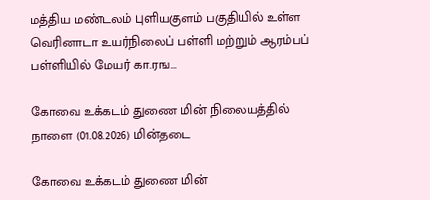மத்திய மண்டலம் புளியகுளம் பகுதியில் உள்ள வெரினாடா உயர்நிலைப் பள்ளி மற்றும் ஆரம்பப் பள்ளியில் மேயர் கா.ரங...

கோவை உக்கடம் துணை மின் நிலையத்தில் நாளை (01.08.2026) மின்தடை

கோவை உக்கடம் துணை மின்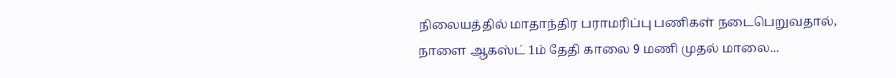நிலையத்தில் மாதாந்திர பராமரிப்பு பணிகள் நடைபெறுவதால், நாளை ஆகஸ்ட் 1ம் தேதி காலை 9 மணி முதல் மாலை...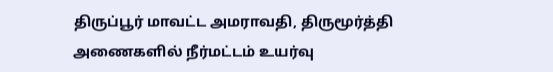திருப்பூர் மாவட்ட அமராவதி, திருமூர்த்தி அணைகளில் நீர்மட்டம் உயர்வு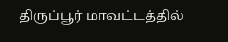திருப்பூர் மாவட்டத்தில்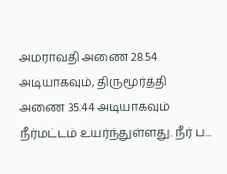அமராவதி அணை 28.54 அடியாகவும், திருமூர்த்தி அணை 35.44 அடியாகவும் நீர்மட்டம் உயர்ந்துள்ளது. நீர் ப...